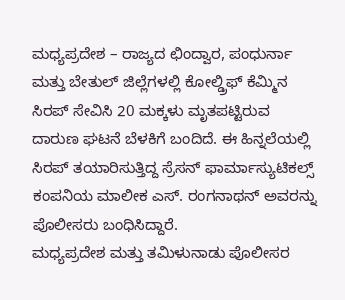ಮಧ್ಯಪ್ರದೇಶ – ರಾಜ್ಯದ ಛಿಂದ್ವಾರ, ಪಂಧುರ್ನಾ ಮತ್ತು ಬೇತುಲ್ ಜಿಲ್ಲೆಗಳಲ್ಲಿ ಕೋಲ್ಡ್ರಿಫ್ ಕೆಮ್ಮಿನ ಸಿರಪ್ ಸೇವಿಸಿ 20 ಮಕ್ಕಳು ಮೃತಪಟ್ಟಿರುವ ದಾರುಣ ಘಟನೆ ಬೆಳಕಿಗೆ ಬಂದಿದೆ. ಈ ಹಿನ್ನಲೆಯಲ್ಲಿ ಸಿರಪ್ ತಯಾರಿಸುತ್ತಿದ್ದ ಸ್ರೆಸನ್ ಫಾರ್ಮಾಸ್ಯುಟಿಕಲ್ಸ್ ಕಂಪನಿಯ ಮಾಲೀಕ ಎಸ್. ರಂಗನಾಥನ್ ಅವರನ್ನು ಪೊಲೀಸರು ಬಂಧಿಸಿದ್ದಾರೆ.
ಮಧ್ಯಪ್ರದೇಶ ಮತ್ತು ತಮಿಳುನಾಡು ಪೊಲೀಸರ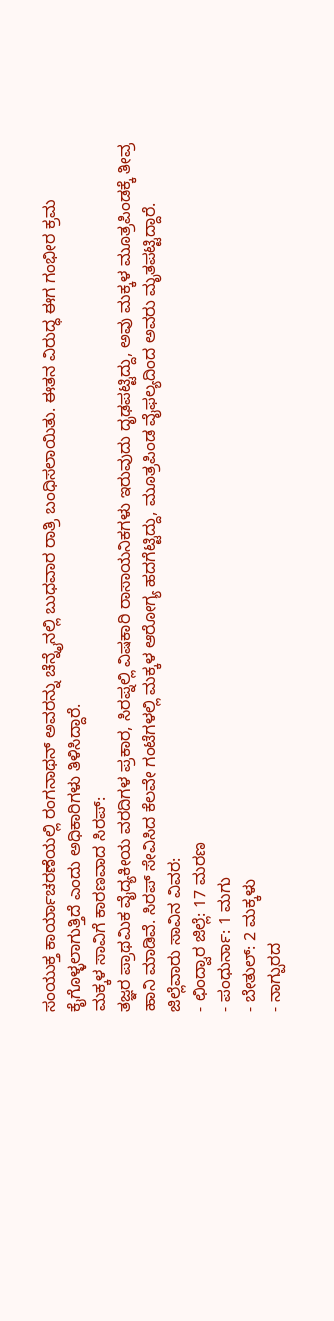ಸಂಯುಕ್ತ ಕಾರ್ಯಾಚರಣೆಯಲ್ಲಿ ರಂಗನಾಥನ್ ಅವರನ್ನು ಚೆನ್ನೈನಲ್ಲಿ ಬುಧವಾರ ರಾತ್ರಿ ಬಂಧಿಸಲಾಯಿತು. ಈತನ ವಿರುದ್ಧ ಈಗ ಗಂಭೀರ ಕ್ರಮ ಕೈಗೊಳ್ಳಲಾಗುತ್ತಿದೆ ಎಂದು ಅಧಿಕಾರಿಗಳು ತಿಳಿಸಿದ್ದಾರೆ.
ಮಕ್ಕಳ ಸಾವಿಗೆ ಕಾರಣವಾದ ಸಿರಪ್:
ತಜ್ಞರ ಪ್ರಾಥಮಿಕ ವೈದ್ಯಕೀಯ ವರದಿಗಳ ಪ್ರಕಾರ, ಸಿರಪ್ನಲ್ಲಿ ವಿಷಕಾರಿ ರಾಸಾಯನಿಕಗಳು ಇರುವುದು ದೃಢಪಟ್ಟಿದ್ದು, ಅವು ಮಕ್ಕಳ ಮೂತ್ರಪಿಂಡಕ್ಕೆ ತೀವ್ರ ಹಾನಿ ಮಾಡಿವೆ. ಸಿರಪ್ ಸೇವಿಸಿದ ಕೆಲವೇ ಗಂಟೆಗಳಲ್ಲಿ ಮಕ್ಕಳ ಆರೋಗ್ಯ ಹದಗೆಟ್ಟಿದ್ದು, ಮೂತ್ರಪಿಂಡ ವೈಫಲ್ಯದಿಂದ ಅವರು ಮೃತಪಟ್ಟಿದ್ದಾರೆ.
ಜಿಲ್ಲೆವಾರು ಸಾವಿನ ವಿವರ:
- ಛಿಂದ್ವಾರ ಜಿಲ್ಲೆ: 17 ಮರಣ
- ಪಂಧುರ್ನಾ: 1 ಮಗು
- ಬೇತುಲ್: 2 ಮಕ್ಕಳು
- ನಾಗ್ಪುರದ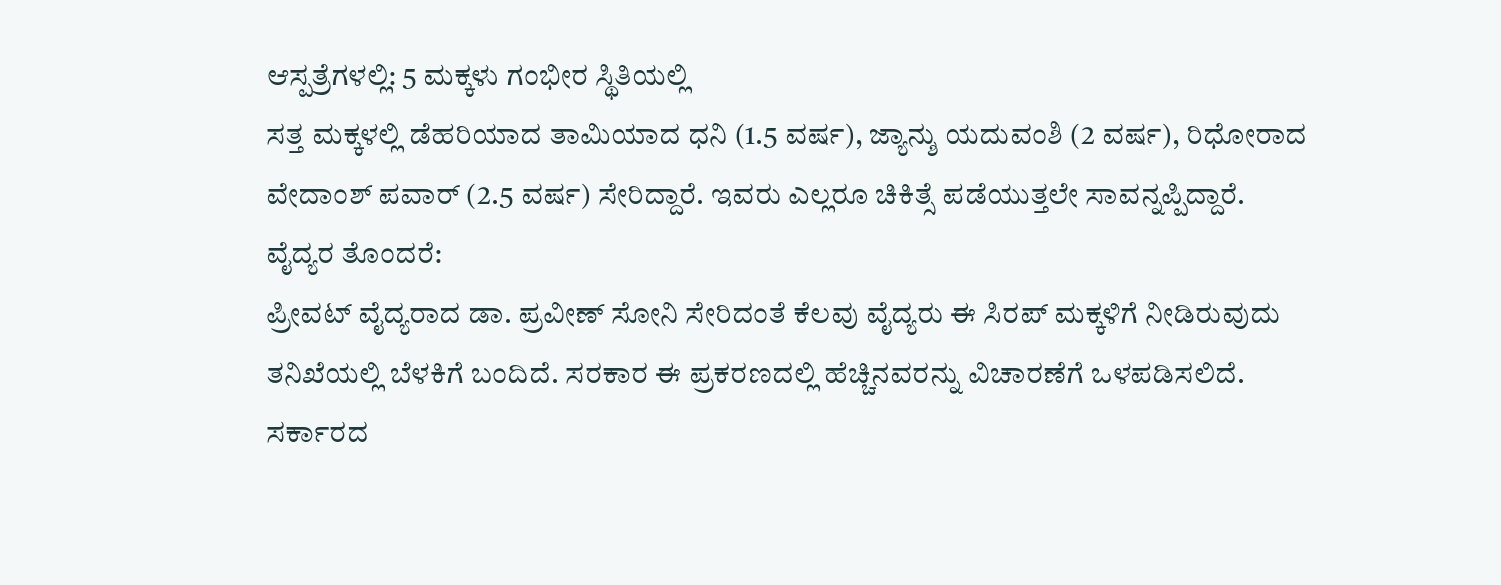ಆಸ್ಪತ್ರೆಗಳಲ್ಲಿ: 5 ಮಕ್ಕಳು ಗಂಭೀರ ಸ್ಥಿತಿಯಲ್ಲಿ
ಸತ್ತ ಮಕ್ಕಳಲ್ಲಿ ಡೆಹರಿಯಾದ ತಾಮಿಯಾದ ಧನಿ (1.5 ವರ್ಷ), ಜ್ಯಾನ್ಶು ಯದುವಂಶಿ (2 ವರ್ಷ), ರಿಧೋರಾದ ವೇದಾಂಶ್ ಪವಾರ್ (2.5 ವರ್ಷ) ಸೇರಿದ್ದಾರೆ. ಇವರು ಎಲ್ಲರೂ ಚಿಕಿತ್ಸೆ ಪಡೆಯುತ್ತಲೇ ಸಾವನ್ನಪ್ಪಿದ್ದಾರೆ.
ವೈದ್ಯರ ತೊಂದರೆ:
ಪ್ರೀವಟ್ ವೈದ್ಯರಾದ ಡಾ. ಪ್ರವೀಣ್ ಸೋನಿ ಸೇರಿದಂತೆ ಕೆಲವು ವೈದ್ಯರು ಈ ಸಿರಪ್ ಮಕ್ಕಳಿಗೆ ನೀಡಿರುವುದು ತನಿಖೆಯಲ್ಲಿ ಬೆಳಕಿಗೆ ಬಂದಿದೆ. ಸರಕಾರ ಈ ಪ್ರಕರಣದಲ್ಲಿ ಹೆಚ್ಚಿನವರನ್ನು ವಿಚಾರಣೆಗೆ ಒಳಪಡಿಸಲಿದೆ.
ಸರ್ಕಾರದ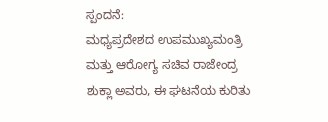ಸ್ಪಂದನೆ:
ಮಧ್ಯಪ್ರದೇಶದ ಉಪಮುಖ್ಯಮಂತ್ರಿ ಮತ್ತು ಆರೋಗ್ಯ ಸಚಿವ ರಾಜೇಂದ್ರ ಶುಕ್ಲಾ ಅವರು, ಈ ಘಟನೆಯ ಕುರಿತು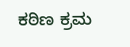ಕಠಿಣ ಕ್ರಮ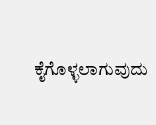ಕೈಗೊಳ್ಳಲಾಗುವುದು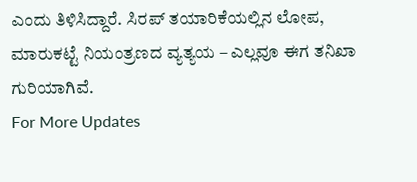ಎಂದು ತಿಳಿಸಿದ್ದಾರೆ. ಸಿರಪ್ ತಯಾರಿಕೆಯಲ್ಲಿನ ಲೋಪ, ಮಾರುಕಟ್ಟೆ ನಿಯಂತ್ರಣದ ವ್ಯತ್ಯಯ – ಎಲ್ಲವೂ ಈಗ ತನಿಖಾ ಗುರಿಯಾಗಿವೆ.
For More Updates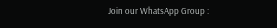Join our WhatsApp Group :